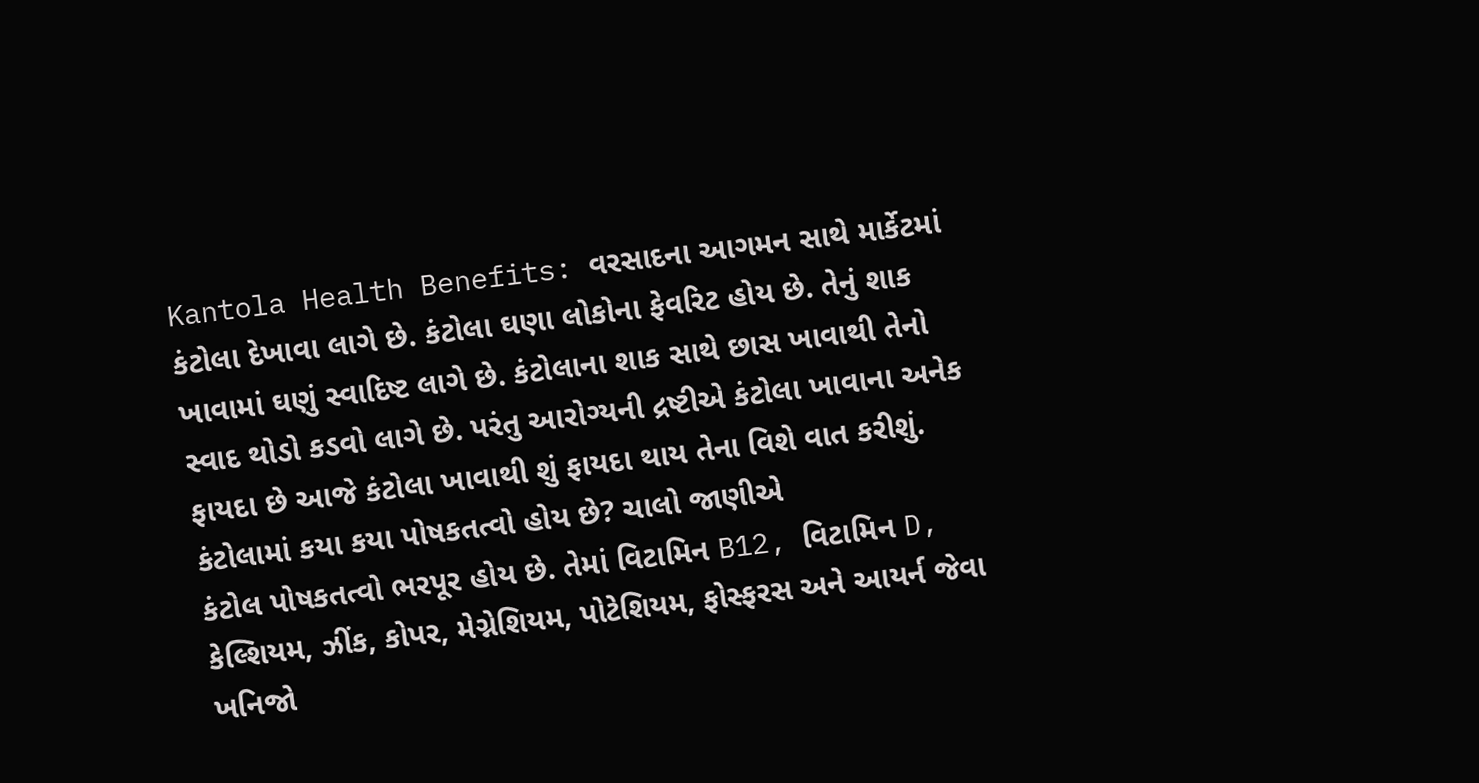Kantola Health Benefits: વરસાદના આગમન સાથે માર્કેટમાં કંટોલા દેખાવા લાગે છે. કંટોલા ઘણા લોકોના ફેવરિટ હોય છે. તેનું શાક ખાવામાં ઘણું સ્વાદિષ્ટ લાગે છે. કંટોલાના શાક સાથે છાસ ખાવાથી તેનો સ્વાદ થોડો કડવો લાગે છે. પરંતુ આરોગ્યની દ્રષ્ટીએ કંટોલા ખાવાના અનેક ફાયદા છે આજે કંટોલા ખાવાથી શું ફાયદા થાય તેના વિશે વાત કરીશું.
કંટોલામાં કયા કયા પોષકતત્વો હોય છે? ચાલો જાણીએ
કંટોલ પોષકતત્વો ભરપૂર હોય છે. તેમાં વિટામિન B12, વિટામિન D, કેલ્શિયમ, ઝીંક, કોપર, મેગ્નેશિયમ, પોટેશિયમ, ફોસ્ફરસ અને આયર્ન જેવા ખનિજો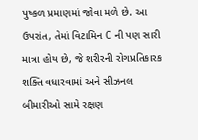પુષ્કળ પ્રમાણમાં જોવા મળે છે. આ ઉપરાંત, તેમાં વિટામિન C ની પણ સારી માત્રા હોય છે, જે શરીરની રોગપ્રતિકારક શક્તિ વધારવામાં અને સીઝનલ બીમારીઓ સામે રક્ષણ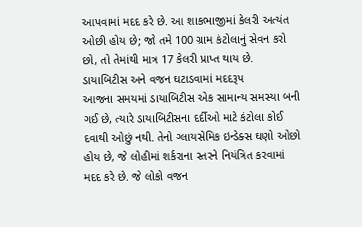આપવામાં મદદ કરે છે. આ શાકભાજીમાં કેલરી અત્યંત ઓછી હોય છે; જો તમે 100 ગ્રામ કંટોલાનું સેવન કરો છો, તો તેમાંથી માત્ર 17 કેલરી પ્રાપ્ત થાય છે.
ડાયાબિટીસ અને વજન ઘટાડવામાં મદદરૂપ
આજના સમયમાં ડાયાબિટીસ એક સામાન્ય સમસ્યા બની ગઈ છે, ત્યારે ડાયાબિટીસના દર્દીઓ માટે કંટોલા કોઈ દવાથી ઓછું નથી. તેનો ગ્લાયસેમિક ઇન્ડેક્સ ઘણો ઓછો હોય છે, જે લોહીમાં શર્કરાના સ્તરને નિયંત્રિત કરવામાં મદદ કરે છે. જે લોકો વજન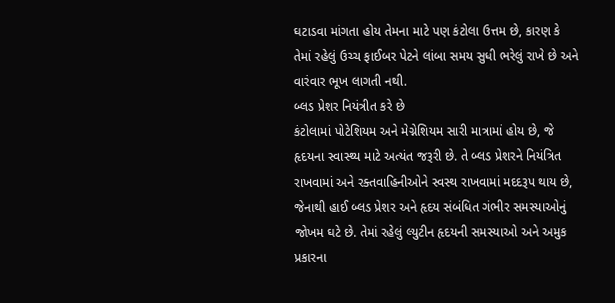ઘટાડવા માંગતા હોય તેમના માટે પણ કંટોલા ઉત્તમ છે, કારણ કે તેમાં રહેલું ઉચ્ચ ફાઈબર પેટને લાંબા સમય સુધી ભરેલું રાખે છે અને વારંવાર ભૂખ લાગતી નથી.
બ્લડ પ્રેશર નિયંત્રીત કરે છે
કંટોલામાં પોટેશિયમ અને મેગ્નેશિયમ સારી માત્રામાં હોય છે, જે હૃદયના સ્વાસ્થ્ય માટે અત્યંત જરૂરી છે. તે બ્લડ પ્રેશરને નિયંત્રિત રાખવામાં અને રક્તવાહિનીઓને સ્વસ્થ રાખવામાં મદદરૂપ થાય છે, જેનાથી હાઈ બ્લડ પ્રેશર અને હૃદય સંબંધિત ગંભીર સમસ્યાઓનું જોખમ ઘટે છે. તેમાં રહેલું લ્યુટીન હૃદયની સમસ્યાઓ અને અમુક પ્રકારના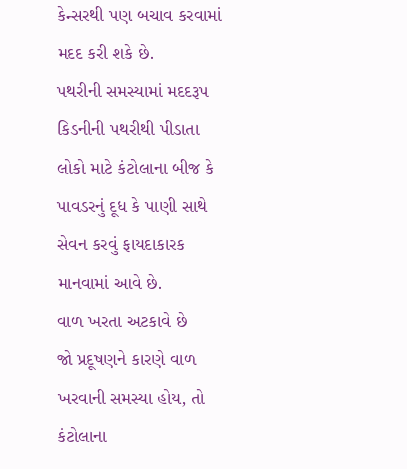કેન્સરથી પણ બચાવ કરવામાં મદદ કરી શકે છે.
પથરીની સમસ્યામાં મદદરૂપ
કિડનીની પથરીથી પીડાતા લોકો માટે કંટોલાના બીજ કે પાવડરનું દૂધ કે પાણી સાથે સેવન કરવું ફાયદાકારક માનવામાં આવે છે.
વાળ ખરતા અટકાવે છે
જો પ્રદૂષણને કારણે વાળ ખરવાની સમસ્યા હોય, તો કંટોલાના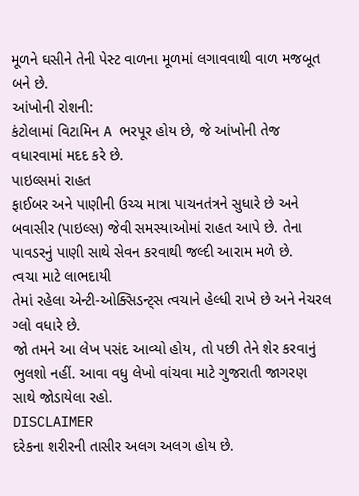મૂળને ઘસીને તેની પેસ્ટ વાળના મૂળમાં લગાવવાથી વાળ મજબૂત બને છે.
આંખોની રોશની:
કંટોલામાં વિટામિન A ભરપૂર હોય છે, જે આંખોની તેજ વધારવામાં મદદ કરે છે.
પાઇલ્સમાં રાહત
ફાઈબર અને પાણીની ઉચ્ચ માત્રા પાચનતંત્રને સુધારે છે અને બવાસીર (પાઇલ્સ) જેવી સમસ્યાઓમાં રાહત આપે છે. તેના પાવડરનું પાણી સાથે સેવન કરવાથી જલ્દી આરામ મળે છે.
ત્વચા માટે લાભદાયી
તેમાં રહેલા એન્ટી-ઓક્સિડન્ટ્સ ત્વચાને હેલ્ધી રાખે છે અને નેચરલ ગ્લો વધારે છે.
જો તમને આ લેખ પસંદ આવ્યો હોય, તો પછી તેને શેર કરવાનું ભુલશો નહીં. આવા વધુ લેખો વાંચવા માટે ગુજરાતી જાગરણ સાથે જોડાયેલા રહો.
DISCLAIMER
દરેકના શરીરની તાસીર અલગ અલગ હોય છે.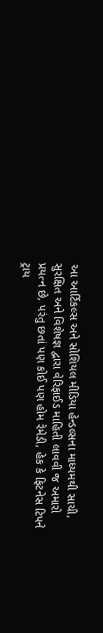આ આર્ટિકલ્સ અને સોશિયલ મીડિયા હેન્ડલ્સના માધ્યમથી સાચી, સુરક્ષિત અને વિશેષજ્ઞ દ્વારા વેરિફાઈડ માહિતી લાવવી જ અમારો પ્રયત્ન છે, પરંતુ છતાં પણ કોઈ પણ હોમ રેમેડી, હેક કે ફિટનેસ ટિપને ટ્રાય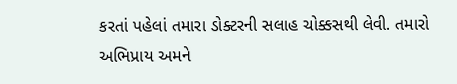કરતાં પહેલાં તમારા ડોક્ટરની સલાહ ચોક્કસથી લેવી. તમારો અભિપ્રાય અમને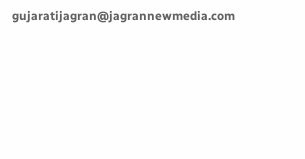gujaratijagran@jagrannewmedia.com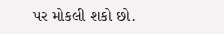પર મોકલી શકો છો.